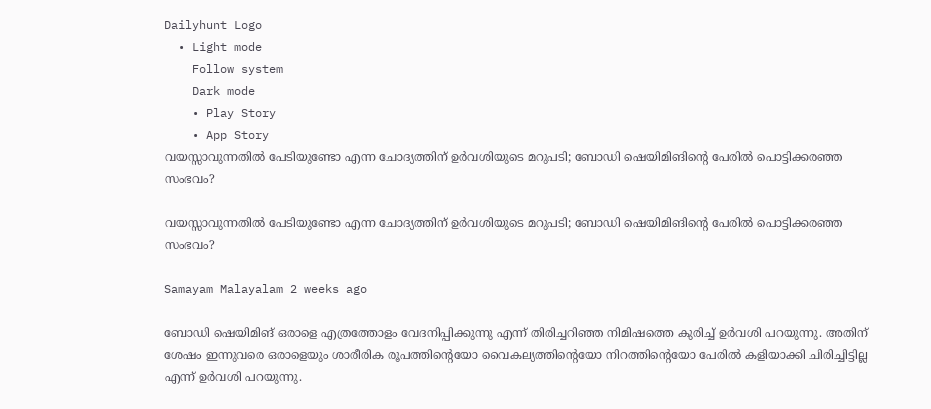Dailyhunt Logo
  • Light mode
    Follow system
    Dark mode
    • Play Story
    • App Story
വയസ്സാവുന്നതില്‍ പേടിയുണ്ടോ എന്ന ചോദ്യത്തിന് ഉര്‍വശിയുടെ മറുപടി; ബോഡി ഷെയിമിങിന്റെ പേരില്‍ പൊട്ടിക്കരഞ്ഞ സംഭവം?

വയസ്സാവുന്നതില്‍ പേടിയുണ്ടോ എന്ന ചോദ്യത്തിന് ഉര്‍വശിയുടെ മറുപടി; ബോഡി ഷെയിമിങിന്റെ പേരില്‍ പൊട്ടിക്കരഞ്ഞ സംഭവം?

Samayam Malayalam 2 weeks ago

ബോഡി ഷെയിമിങ് ഒരാളെ എത്രത്തോളം വേദനിപ്പിക്കുന്നു എന്ന് തിരിച്ചറിഞ്ഞ നിമിഷത്തെ കുരിച്ച്‌ ഉര്‍വശി പറയുന്നു. അതിന് ശേഷം ഇന്നുവരെ ഒരാളെയും ശാരീരിക രൂപത്തിന്റെയോ വൈകല്യത്തിന്റെയോ നിറത്തിന്റെയോ പേരില്‍ കളിയാക്കി ചിരിച്ചിട്ടില്ല എന്ന് ഉര്‍വശി പറയുന്നു.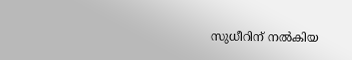സുധീറിന് നല്‍കിയ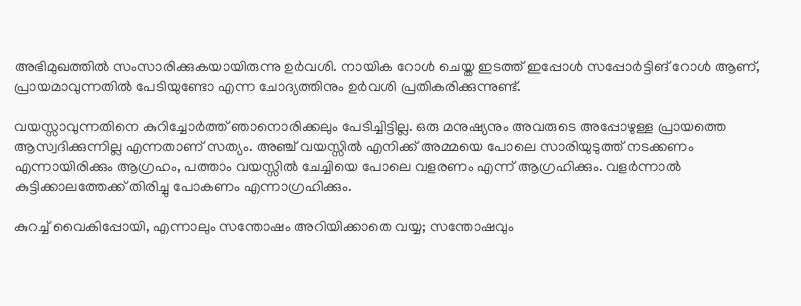അഭിമുഖത്തില്‍ സംസാരിക്കുകയായിരുന്നു ഉര്‍വശി. നായിക റോള്‍ ചെയ്ത ഇടത്ത് ഇപ്പോള്‍ സപ്പോര്‍ട്ടിങ് റോള്‍ ആണ്, പ്രായമാവുന്നതില്‍ പേടിയുണ്ടോ എന്ന ചോദ്യത്തിനും ഉര്‍വശി പ്രതികരിക്കുന്നുണ്ട്.

വയസ്സാവുന്നതിനെ കുറിച്ചോര്‍ത്ത് ഞാനൊരിക്കലും പേടിച്ചിട്ടില്ല. ഒരു മനുഷ്യനും അവരുടെ അപ്പോഴുള്ള പ്രായത്തെ ആസ്വദിക്കുന്നില്ല എന്നതാണ് സത്യം. അഞ്ച് വയസ്സില്‍ എനിക്ക് അമ്മയെ പോലെ സാരിയുടുത്ത് നടക്കണം എന്നായിരിക്കും ആഗ്രഹം, പത്താം വയസ്സില്‍ ചേച്ചിയെ പോലെ വളരണം എന്ന് ആഗ്രഹിക്കും. വളര്‍ന്നാല്‍ കുട്ടിക്കാലത്തേക്ക് തിരിച്ചു പോകണം എന്നാഗ്രഹിക്കും.

കുറച്ച്‌ വൈകിപ്പോയി, എന്നാലും സന്തോഷം അറിയിക്കാതെ വയ്യ; സന്തോഷവും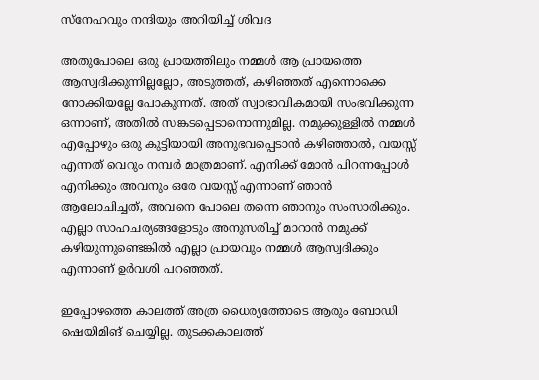സ്‌നേഹവും നന്ദിയും അറിയിച്ച്‌ ശിവദ

അതുപോലെ ഒരു പ്രായത്തിലും നമ്മള്‍ ആ പ്രായത്തെ ആസ്വദിക്കുന്നില്ലല്ലോ, അടുത്തത്, കഴിഞ്ഞത് എന്നൊക്കെ നോക്കിയല്ലേ പോകുന്നത്. അത് സ്വാഭാവികമായി സംഭവിക്കുന്ന ഒന്നാണ്, അതില്‍ സങ്കടപ്പെടാനൊന്നുമില്ല. നമുക്കുള്ളില്‍ നമ്മള്‍ എപ്പോഴും ഒരു കുട്ടിയായി അനുഭവപ്പെടാന്‍ കഴിഞ്ഞാല്‍, വയസ്സ് എന്നത് വെറും നമ്പര്‍ മാത്രമാണ്. എനിക്ക് മോന്‍ പിറന്നപ്പോള്‍ എനിക്കും അവനും ഒരേ വയസ്സ് എന്നാണ് ഞാന്‍ ആലോചിച്ചത്, അവനെ പോലെ തന്നെ ഞാനും സംസാരിക്കും. എല്ലാ സാഹചര്യങ്ങളോടും അനുസരിച്ച്‌ മാറാന്‍ നമുക്ക് കഴിയുന്നുണ്ടെങ്കില്‍ എല്ലാ പ്രായവും നമ്മള്‍ ആസ്വദിക്കും എന്നാണ് ഉര്‍വശി പറഞ്ഞത്.

ഇപ്പോഴത്തെ കാലത്ത് അത്ര ധൈര്യത്തോടെ ആരും ബോഡി ഷെയിമിങ് ചെയ്യില്ല. തുടക്കകാലത്ത്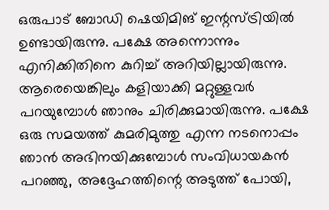ഒരുപാട് ബോഡി ഷെയിമിങ് ഇന്റസ്ട്രിയില്‍ ഉണ്ടായിരുന്നു. പക്ഷേ അന്നൊന്നും എനിക്കിതിനെ കുറിച്ച്‌ അറിയില്ലായിരുന്നു. ആരെയെങ്കിലും കളിയാക്കി മറ്റുള്ളവര്‍ പറയുമ്പോള്‍ ഞാനും ചിരിക്കുമായിരുന്നു. പക്ഷേ ഒരു സമയത്ത് കുമരിമുത്തു എന്ന നടനൊപ്പം ഞാന്‍ അഭിനയിക്കുമ്പോള്‍ സംവിധായകന്‍ പറഞ്ഞു, അദ്ദേഹത്തിന്റെ അടുത്ത് പോയി,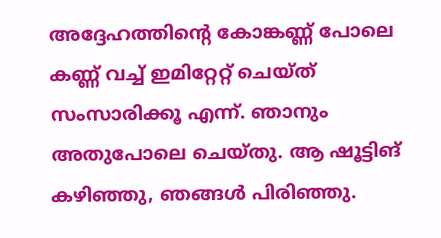അദ്ദേഹത്തിന്റെ കോങ്കണ്ണ് പോലെ കണ്ണ് വച്ച്‌ ഇമിറ്റേറ്റ് ചെയ്ത് സംസാരിക്കൂ എന്ന്. ഞാനും അതുപോലെ ചെയ്തു. ആ ഷൂട്ടിങ് കഴിഞ്ഞു, ഞങ്ങള്‍ പിരിഞ്ഞു.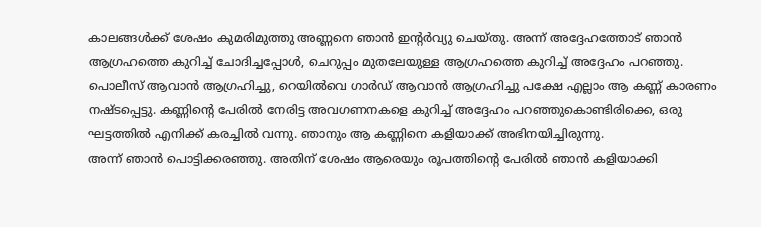കാലങ്ങള്‍ക്ക് ശേഷം കുമരിമുത്തു അണ്ണനെ ഞാന്‍ ഇന്റര്‍വ്യു ചെയ്തു. അന്ന് അദ്ദേഹത്തോട് ഞാന്‍ ആഗ്രഹത്തെ കുറിച്ച്‌ ചോദിച്ചപ്പോള്‍, ചെറുപ്പം മുതലേയുള്ള ആഗ്രഹത്തെ കുറിച്ച്‌ അദ്ദേഹം പറഞ്ഞു. പൊലീസ് ആവാന്‍ ആഗ്രഹിച്ചു, റെയില്‍വെ ഗാര്‍ഡ് ആവാന്‍ ആഗ്രഹിച്ചു പക്ഷേ എല്ലാം ആ കണ്ണ് കാരണം നഷ്ടപ്പെട്ടു. കണ്ണിന്റെ പേരില്‍ നേരിട്ട അവഗണനകളെ കുറിച്ച്‌ അദ്ദേഹം പറഞ്ഞുകൊണ്ടിരിക്കെ, ഒരു ഘട്ടത്തില്‍ എനിക്ക് കരച്ചില്‍ വന്നു. ഞാനും ആ കണ്ണിനെ കളിയാക്ക് അഭിനയിച്ചിരുന്നു.
അന്ന് ഞാന്‍ പൊട്ടിക്കരഞ്ഞു. അതിന് ശേഷം ആരെയും രൂപത്തിന്റെ പേരില്‍ ഞാന്‍ കളിയാക്കി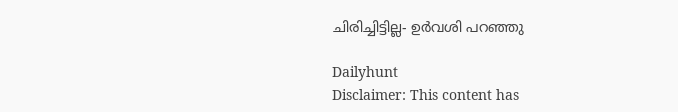ചിരിച്ചിട്ടില്ല- ഉര്‍വശി പറഞ്ഞു

Dailyhunt
Disclaimer: This content has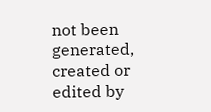not been generated, created or edited by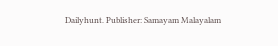Dailyhunt. Publisher: Samayam Malayalam